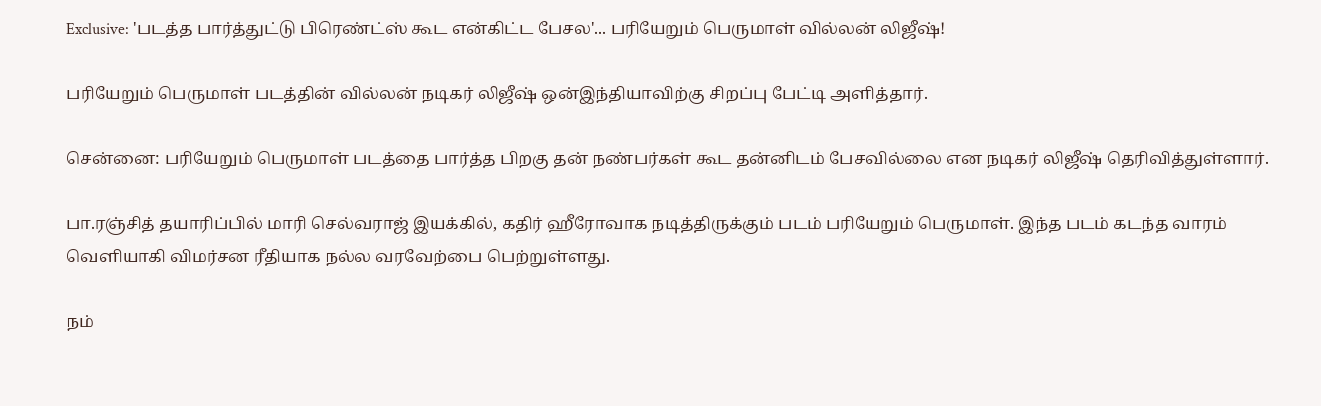Exclusive: 'படத்த பார்த்துட்டு பிரெண்ட்ஸ் கூட என்கிட்ட பேசல'... பரியேறும் பெருமாள் வில்லன் லிஜீஷ்!

பரியேறும் பெருமாள் படத்தின் வில்லன் நடிகர் லிஜீஷ் ஒன்இந்தியாவிற்கு சிறப்பு பேட்டி அளித்தார்.

சென்னை: பரியேறும் பெருமாள் படத்தை பார்த்த பிறகு தன் நண்பர்கள் கூட தன்னிடம் பேசவில்லை என நடிகர் லிஜீஷ் தெரிவித்துள்ளார்.

பா.ரஞ்சித் தயாரிப்பில் மாரி செல்வராஜ் இயக்கில், கதிர் ஹீரோவாக நடித்திருக்கும் படம் பரியேறும் பெருமாள். இந்த படம் கடந்த வாரம் வெளியாகி விமர்சன ரீதியாக நல்ல வரவேற்பை பெற்றுள்ளது.

நம்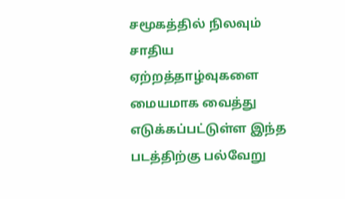சமூகத்தில் நிலவும் சாதிய ஏற்றத்தாழ்வுகளை மையமாக வைத்து எடுக்கப்பட்டுள்ள இந்த படத்திற்கு பல்வேறு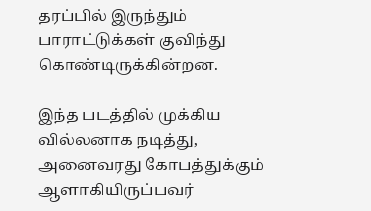தரப்பில் இருந்தும் பாராட்டுக்கள் குவிந்து கொண்டிருக்கின்றன.

இந்த படத்தில் முக்கிய வில்லனாக நடித்து, அனைவரது கோபத்துக்கும் ஆளாகியிருப்பவர்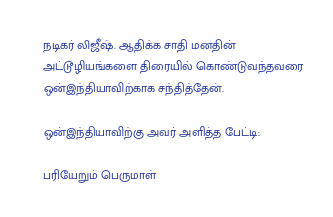நடிகர் லிஜீஷ். ஆதிக்க சாதி மனதின் அட்டூழியங்களை திரையில் கொண்டுவந்தவரை ஒன்இந்தியாவிற்காக சந்தித்தேன்.

ஒன்இந்தியாவிற்கு அவர் அளித்த பேட்டி:

பரியேறும் பெருமாள்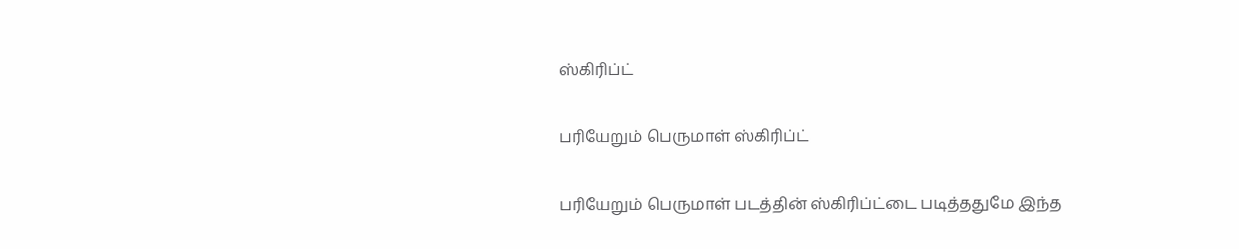ஸ்கிரிப்ட்

பரியேறும் பெருமாள் ஸ்கிரிப்ட்

பரியேறும் பெருமாள் படத்தின் ஸ்கிரிப்ட்டை படித்ததுமே இந்த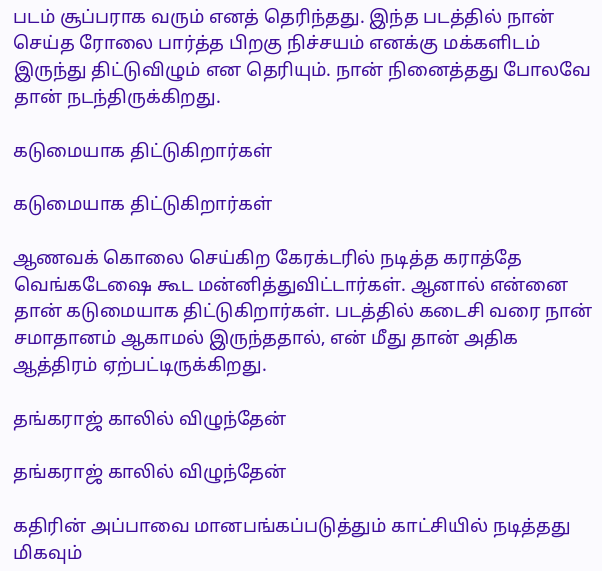படம் சூப்பராக வரும் எனத் தெரிந்தது. இந்த படத்தில் நான் செய்த ரோலை பார்த்த பிறகு நிச்சயம் எனக்கு மக்களிடம் இருந்து திட்டுவிழும் என தெரியும். நான் நினைத்தது போலவே தான் நடந்திருக்கிறது.

கடுமையாக திட்டுகிறார்கள்

கடுமையாக திட்டுகிறார்கள்

ஆணவக் கொலை செய்கிற கேரக்டரில் நடித்த கராத்தே வெங்கடேஷை கூட மன்னித்துவிட்டார்கள். ஆனால் என்னை தான் கடுமையாக திட்டுகிறார்கள். படத்தில் கடைசி வரை நான் சமாதானம் ஆகாமல் இருந்ததால், என் மீது தான் அதிக ஆத்திரம் ஏற்பட்டிருக்கிறது.

தங்கராஜ் காலில் விழுந்தேன்

தங்கராஜ் காலில் விழுந்தேன்

கதிரின் அப்பாவை மானபங்கப்படுத்தும் காட்சியில் நடித்தது மிகவும்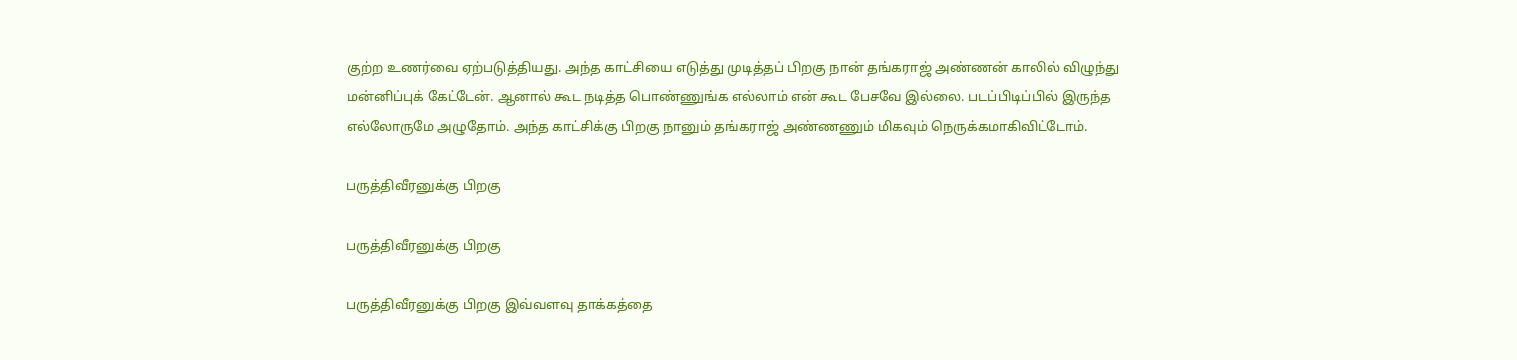குற்ற உணர்வை ஏற்படுத்தியது. அந்த காட்சியை எடுத்து முடித்தப் பிறகு நான் தங்கராஜ் அண்ணன் காலில் விழுந்து மன்னிப்புக் கேட்டேன். ஆனால் கூட நடித்த பொண்ணுங்க எல்லாம் என் கூட பேசவே இல்லை. படப்பிடிப்பில் இருந்த எல்லோருமே அழுதோம். அந்த காட்சிக்கு பிறகு நானும் தங்கராஜ் அண்ணணும் மிகவும் நெருக்கமாகிவிட்டோம்.

பருத்திவீரனுக்கு பிறகு

பருத்திவீரனுக்கு பிறகு

பருத்திவீரனுக்கு பிறகு இவ்வளவு தாக்கத்தை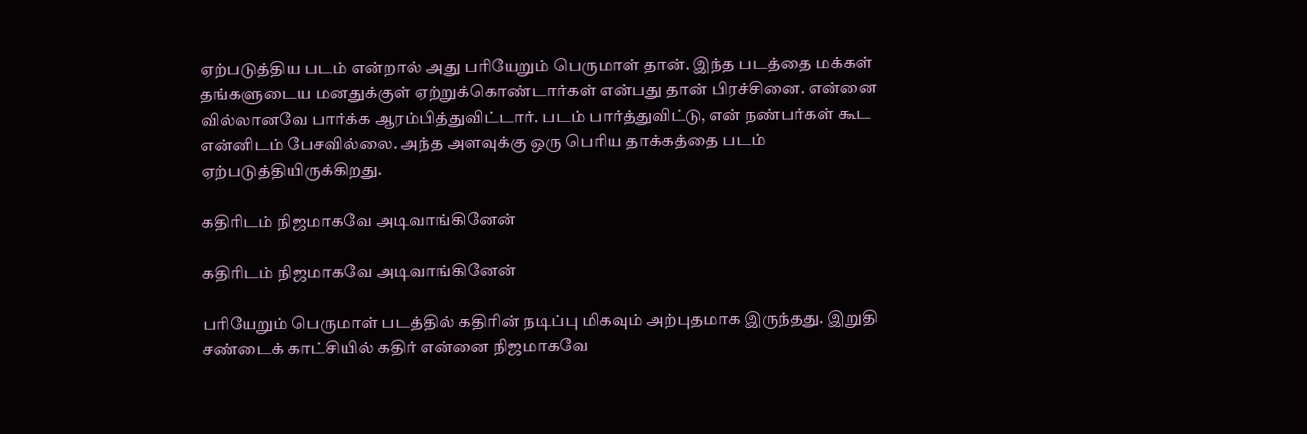ஏற்படுத்திய படம் என்றால் அது பரியேறும் பெருமாள் தான். இந்த படத்தை மக்கள் தங்களுடைய மனதுக்குள் ஏற்றுக்கொண்டார்கள் என்பது தான் பிரச்சினை. என்னை வில்லானவே பார்க்க ஆரம்பித்துவிட்டார். படம் பார்த்துவிட்டு, என் நண்பர்கள் கூட என்னிடம் பேசவில்லை. அந்த அளவுக்கு ஒரு பெரிய தாக்கத்தை படம் ஏற்படுத்தியிருக்கிறது.

கதிரிடம் நிஜமாகவே அடிவாங்கினேன்

கதிரிடம் நிஜமாகவே அடிவாங்கினேன்

பரியேறும் பெருமாள் படத்தில் கதிரின் நடிப்பு மிகவும் அற்புதமாக இருந்தது. இறுதி சண்டைக் காட்சியில் கதிர் என்னை நிஜமாகவே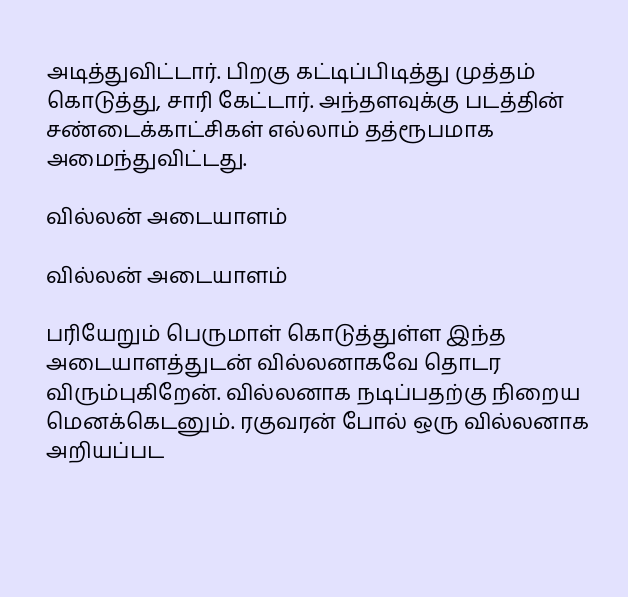அடித்துவிட்டார். பிறகு கட்டிப்பிடித்து முத்தம் கொடுத்து, சாரி கேட்டார். அந்தளவுக்கு படத்தின் சண்டைக்காட்சிகள் எல்லாம் தத்ரூபமாக அமைந்துவிட்டது.

வில்லன் அடையாளம்

வில்லன் அடையாளம்

பரியேறும் பெருமாள் கொடுத்துள்ள இந்த அடையாளத்துடன் வில்லனாகவே தொடர விரும்புகிறேன். வில்லனாக நடிப்பதற்கு நிறைய மெனக்கெடனும். ரகுவரன் போல் ஒரு வில்லனாக அறியப்பட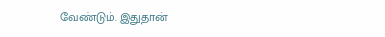வேண்டும். இதுதான்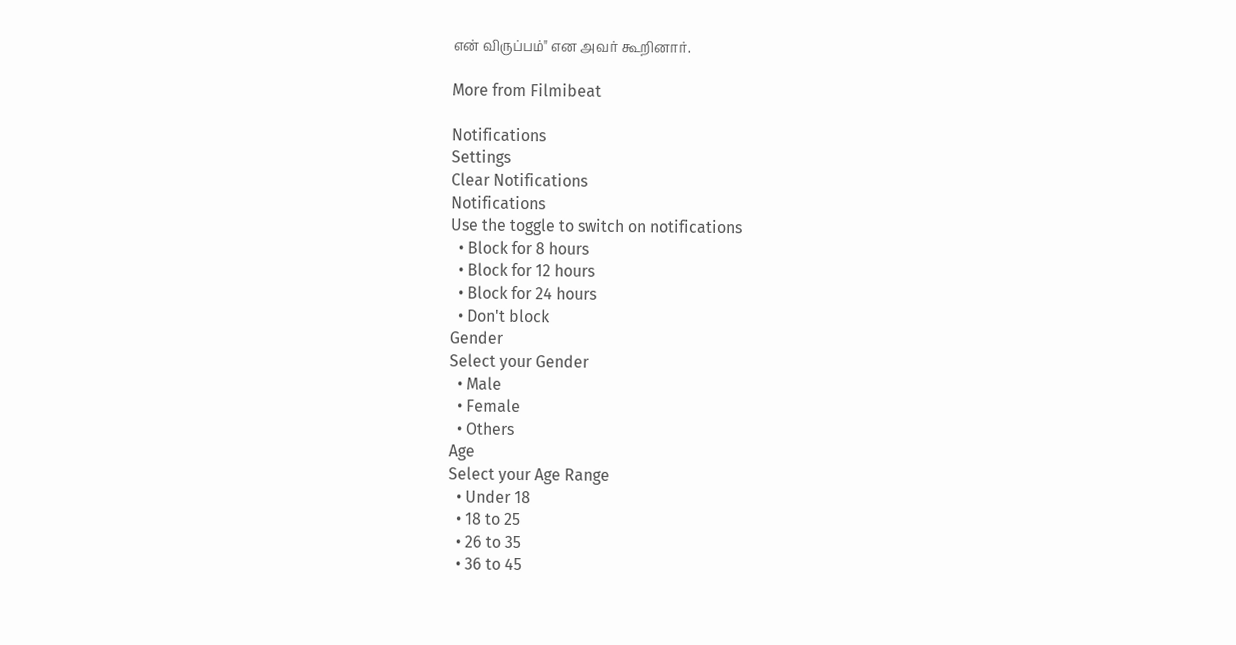என் விருப்பம்" என அவர் கூறினார்.

More from Filmibeat

Notifications
Settings
Clear Notifications
Notifications
Use the toggle to switch on notifications
  • Block for 8 hours
  • Block for 12 hours
  • Block for 24 hours
  • Don't block
Gender
Select your Gender
  • Male
  • Female
  • Others
Age
Select your Age Range
  • Under 18
  • 18 to 25
  • 26 to 35
  • 36 to 45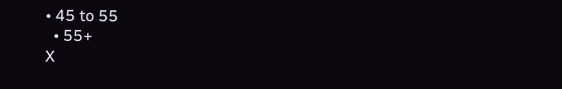• 45 to 55
  • 55+
X